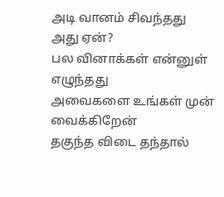அடி வானம் சிவந்தது
அது ஏன்?
பல வினாக்கள் என்னுள் எழுந்தது
அவைகளை உங்கள் முன் வைக்கிறேன்
தகுந்த விடை தந்தால்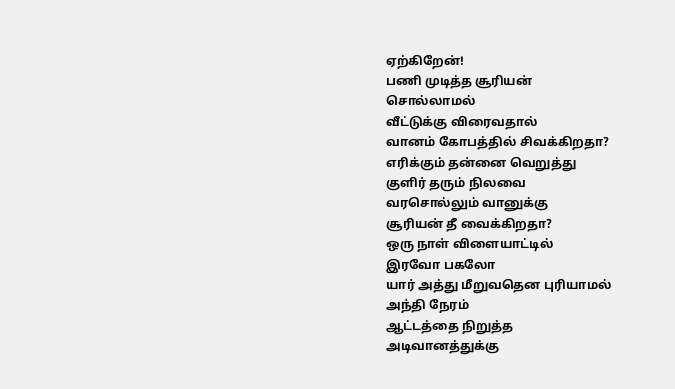ஏற்கிறேன்!
பணி முடித்த சூரியன்
சொல்லாமல்
வீட்டுக்கு விரைவதால்
வானம் கோபத்தில் சிவக்கிறதா?
எரிக்கும் தன்னை வெறுத்து
குளிர் தரும் நிலவை
வரசொல்லும் வானுக்கு
சூரியன் தீ வைக்கிறதா?
ஒரு நாள் விளையாட்டில்
இரவோ பகலோ
யார் அத்து மீறுவதென புரியாமல்
அந்தி நேரம்
ஆட்டத்தை நிறுத்த
அடிவானத்துக்கு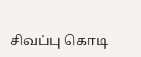சிவப்பு கொடி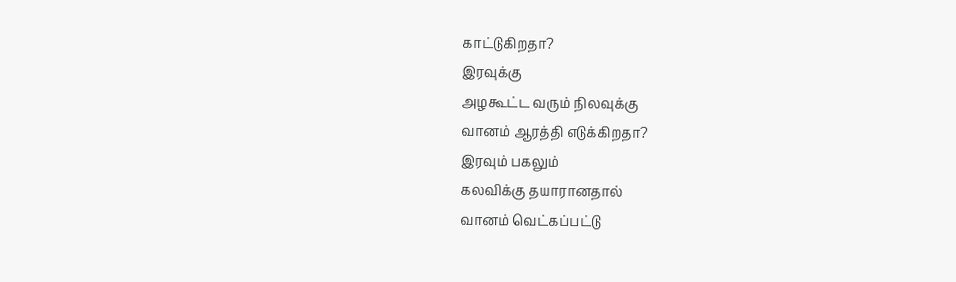காட்டுகிறதா?
இரவுக்கு
அழகூட்ட வரும் நிலவுக்கு
வானம் ஆரத்தி எடுக்கிறதா?
இரவும் பகலும்
கலவிக்கு தயாரானதால்
வானம் வெட்கப்பட்டு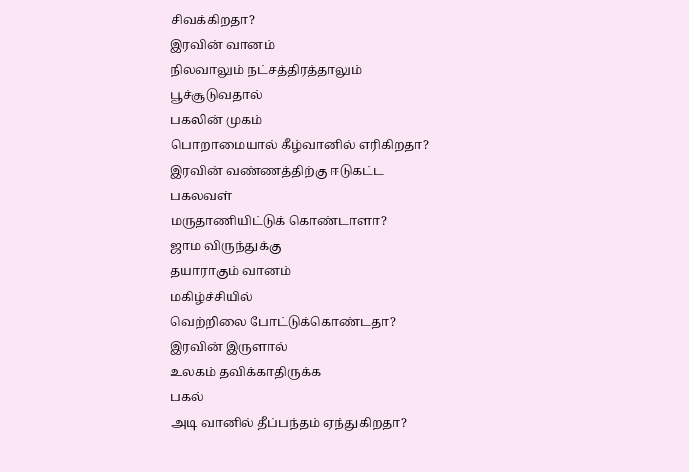சிவக்கிறதா?
இரவின் வானம்
நிலவாலும் நட்சத்திரத்தாலும்
பூச்சூடுவதால்
பகலின் முகம்
பொறாமையால் கீழ்வானில் எரிகிறதா?
இரவின் வண்ணத்திற்கு ஈடுகட்ட
பகலவள்
மருதாணியிட்டுக் கொண்டாளா?
ஜாம விருந்துக்கு
தயாராகும் வானம்
மகிழ்ச்சியில்
வெற்றிலை போட்டுக்கொண்டதா?
இரவின் இருளால்
உலகம் தவிக்காதிருக்க
பகல்
அடி வானில் தீப்பந்தம் ஏந்துகிறதா?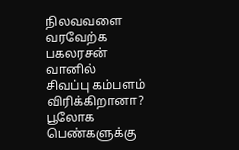நிலவவளை வரவேற்க
பகலரசன்
வானில்
சிவப்பு கம்பளம் விரிக்கிறானா?
பூலோக பெண்களுக்கு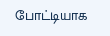போட்டியாக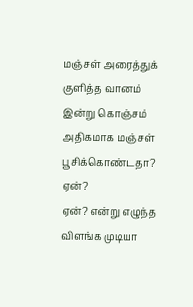மஞ்சள் அரைத்துக் குளித்த வானம்
இன்று கொஞ்சம்
அதிகமாக மஞ்சள் பூசிக்கொண்டதா?
ஏன்?
ஏன்? என்று எழுந்த
விளங்க முடியா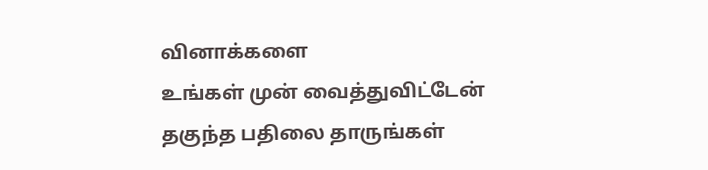வினாக்களை
உங்கள் முன் வைத்துவிட்டேன்
தகுந்த பதிலை தாருங்கள்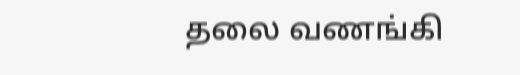தலை வணங்கி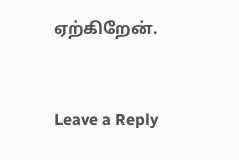ஏற்கிறேன்.


Leave a Reply